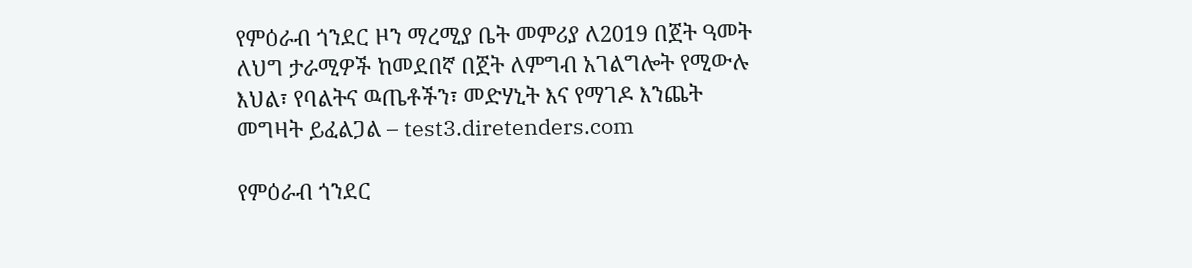የምዕራብ ጎንደር ዞን ማረሚያ ቤት መምሪያ ለ2019 በጀት ዓመት ለህግ ታራሚዎች ከመደበኛ በጀት ለምግብ አገልግሎት የሚውሉ እህል፣ የባልትና ዉጤቶችን፣ መድሃኒት እና የማገዶ እንጨት መግዛት ይፈልጋል – test3.diretenders.com

የምዕራብ ጎንደር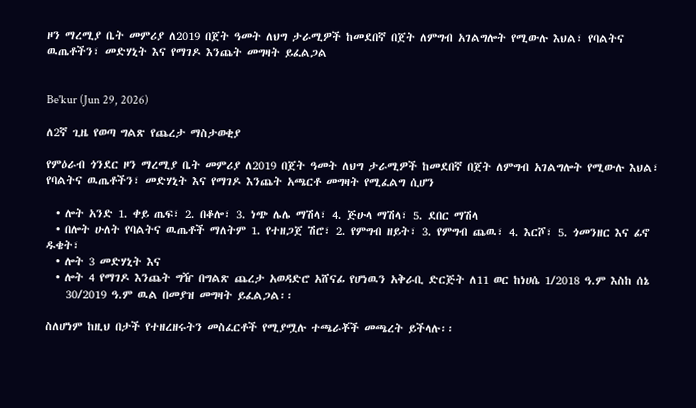ዞን ማረሚያ ቤት መምሪያ ለ2019 በጀት ዓመት ለህግ ታራሚዎች ከመደበኛ በጀት ለምግብ አገልግሎት የሚውሉ እህል፣ የባልትና ዉጤቶችን፣ መድሃኒት እና የማገዶ እንጨት መግዛት ይፈልጋል


Be'kur (Jun 29, 2026)

ለ2ኛ ጊዜ የወጣ ግልጽ የጨረታ ማስታወቂያ

የምዕራብ ጎንደር ዞን ማረሚያ ቤት መምሪያ ለ2019 በጀት ዓመት ለህግ ታራሚዎች ከመደበኛ በጀት ለምግብ አገልግሎት የሚውሉ እህል፣ የባልትና ዉጤቶችን፣ መድሃኒት እና የማገዶ እንጨት አጫርቶ መግዛት የሚፈልግ ሲሆን

  • ሎት አንድ 1. ቀይ ጤፍ፣ 2. በቆሎ፣ 3. ነጭ ሌሌ ማሽላ፣ 4. ጅሁላ ማሽላ፣ 5. ደበር ማሽላ
  • በሎት ሁለት የባልትና ዉጤቶች ማለትም 1. የተዘጋጀ ሽሮ፣ 2. የምግብ ዘይት፣ 3. የምግብ ጨዉ፣ 4. እርሾ፣ 5. ጎመንዘር እና ፊኖ ዱቄት፣
  • ሎት 3 መድሃኒት እና
  • ሎት 4 የማገዶ እንጨት ግዥ በግልጽ ጨረታ አወዳድሮ አሸናፊ የሆነዉን አቅራቢ ድርጅት ለ11 ወር ከነሀሴ 1/2018 ዓ.ም እስከ ሰኔ
    30/2019 ዓ.ም ዉል በመያዝ መግዛት ይፈልጋል፡፡

ስለሆነም ከዚህ በታች የተዘረዘሩትን መስፈርቶች የሚያሟሉ ተጫራቾች መጫረት ይችላሉ፡፡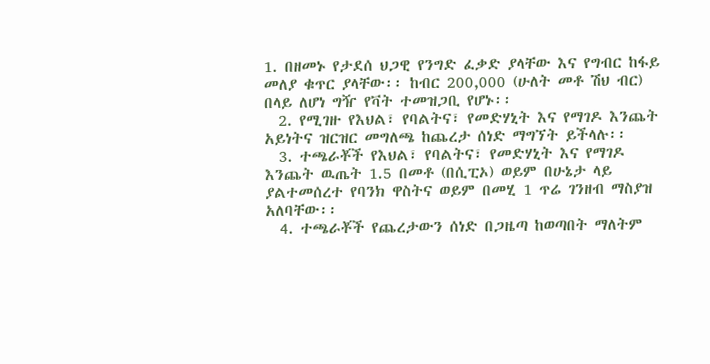1. በዘመኑ የታደሰ ህጋዊ የንግድ ፈቃድ ያላቸው እና የግብር ከፋይ መለያ ቁጥር ያላቸው፡፡ ከብር 200,000 (ሁለት መቶ ሽህ ብር) በላይ ለሆነ ግዥ የቫት ተመዝጋቢ የሆኑ፡፡
  2. የሚገዙ የእህል፣ የባልትና፣ የመድሃኒት እና የማገዶ እንጨት አይነትና ዝርዝር መግለጫ ከጨረታ ሰነድ ማግኘት ይችላሉ፡፡
  3. ተጫራቾች የእህል፣ የባልትና፣ የመድሃኒት እና የማገዶ እንጨት ዉጤት 1.5 በመቶ (በሲፒኦ) ወይም በሁኔታ ላይ ያልተመሰረተ የባንክ ዋስትና ወይም በመሂ 1 ጥሬ ገንዘብ ማስያዝ አለባቸው፡፡
  4. ተጫራቾች የጨረታውን ሰነድ በጋዜጣ ከወጣበት ማለትም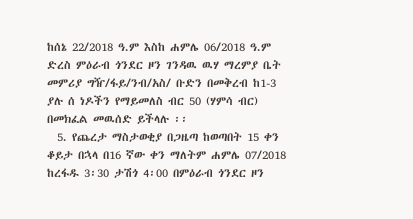ከሰኔ 22/2018 ዓ.ም እስከ ሐምሌ 06/2018 ዓ.ም ድረስ ምዕራብ ጎንደር ዞን ገንዳዉ ዉሃ ማረምያ ቤት መምሪያ ግዥ/ፋይ/ንብ/አስ/ ቡድን በመቅረብ ከ1-3 ያሉ ሰ ነዶችን የማይመለስ ብር 50 (ሃምሳ ብር) በመክፈል መዉሰድ ይችላሉ ፡፡
  5. የጨረታ ማስታወቂያ በጋዜጣ ከወጣበት 15 ቀን ቆይታ በኋላ በ16 ኛው ቀን ማለትም ሐምሌ 07/2018 ከረፋዱ 3፡30 ታሽጎ 4፡00 በምዕራብ ጎንደር ዞን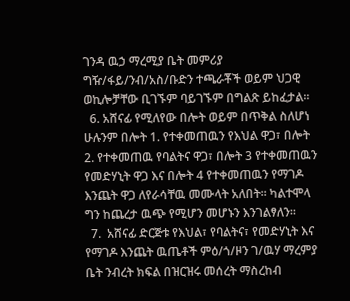ገንዳ ዉኃ ማረሚያ ቤት መምሪያ ግዥ/ፋይ/ንብ/አስ/ቡድን ተጫራቾች ወይም ህጋዊ ወኪሎቻቸው ቢገኙም ባይገኙም በግልጽ ይከፈታል፡፡
  6. አሸናፊ የሚለየው በሎት ወይም በጥቅል ስለሆነ ሁሉንም በሎት 1. የተቀመጠዉን የእህል ዋጋ፣ በሎት 2. የተቀመጠዉ የባልትና ዋጋ፣ በሎት 3 የተቀመጠዉን የመድሃኒት ዋጋ እና በሎት 4 የተቀመጠዉን የማገዶ እንጨት ዋጋ ለየራሳቸዉ መሙላት አለበት፡፡ ካልተሞላ ግን ከጨረታ ዉጭ የሚሆን መሆኑን እንገልፃለን፡፡
  7.  አሸናፊ ድርጅቱ የእህል፣ የባልትና፣ የመድሃኒት እና የማገዶ እንጨት ዉጤቶች ምዕ/ጎ/ዞን ገ/ዉሃ ማረምያ ቤት ንብረት ክፍል በዝርዝሩ መሰረት ማስረከብ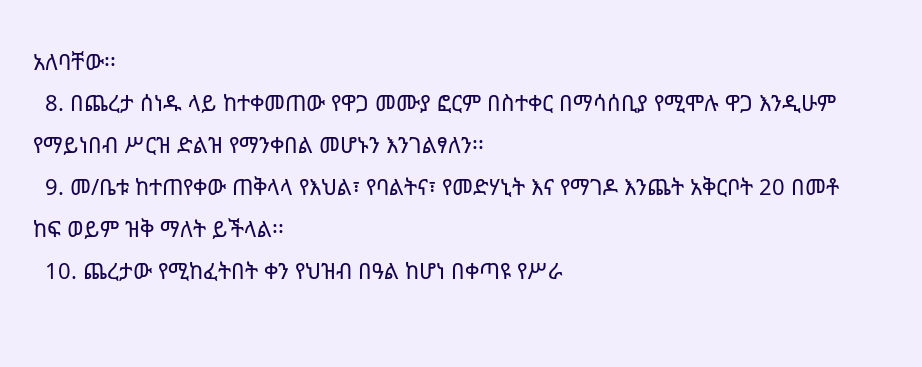አለባቸው፡፡
  8. በጨረታ ሰነዱ ላይ ከተቀመጠው የዋጋ መሙያ ፎርም በስተቀር በማሳሰቢያ የሚሞሉ ዋጋ እንዲሁም የማይነበብ ሥርዝ ድልዝ የማንቀበል መሆኑን እንገልፃለን፡፡
  9. መ/ቤቱ ከተጠየቀው ጠቅላላ የእህል፣ የባልትና፣ የመድሃኒት እና የማገዶ እንጨት አቅርቦት 20 በመቶ ከፍ ወይም ዝቅ ማለት ይችላል፡፡
  10. ጨረታው የሚከፈትበት ቀን የህዝብ በዓል ከሆነ በቀጣዩ የሥራ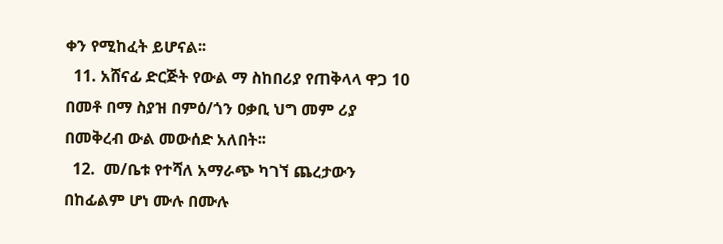ቀን የሚከፈት ይሆናል፡፡
  11. አሸናፊ ድርጅት የውል ማ ስከበሪያ የጠቅላላ ዋጋ 10 በመቶ በማ ስያዝ በምዕ/ጎን ዐቃቢ ህግ መም ሪያ በመቅረብ ውል መውሰድ አለበት፡፡
  12.  መ/ቤቱ የተሻለ አማራጭ ካገኘ ጨረታውን በከፊልም ሆነ ሙሉ በሙሉ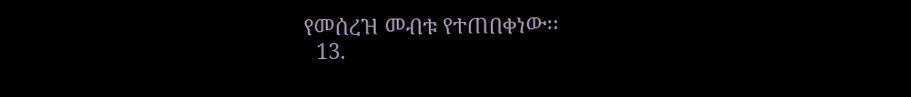የመሰረዝ መብቱ የተጠበቀነው፡፡
  13.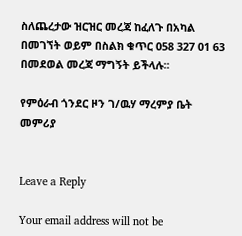ስለጨረታው ዝርዝር መረጃ ከፈለጉ በአካል በመገኘት ወይም በስልክ ቁጥር 058 327 01 63 በመደወል መረጃ ማግኝት ይችላሉ፡፡

የምዕራብ ጎንደር ዞን ገ/ዉሃ ማረምያ ቤት መምሪያ


Leave a Reply

Your email address will not be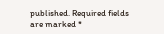published. Required fields are marked *